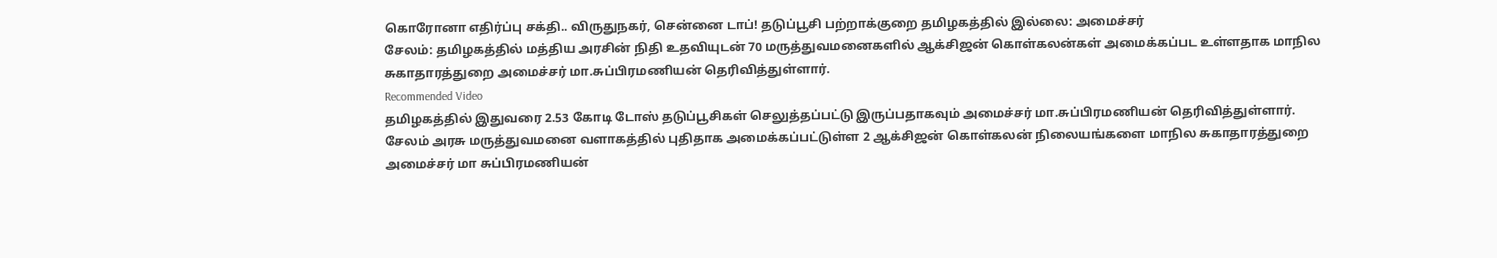கொரோனா எதிர்ப்பு சக்தி.. விருதுநகர், சென்னை டாப்! தடுப்பூசி பற்றாக்குறை தமிழகத்தில் இல்லை: அமைச்சர்
சேலம்: தமிழகத்தில் மத்திய அரசின் நிதி உதவியுடன் 70 மருத்துவமனைகளில் ஆக்சிஜன் கொள்கலன்கள் அமைக்கப்பட உள்ளதாக மாநில சுகாதாரத்துறை அமைச்சர் மா.சுப்பிரமணியன் தெரிவித்துள்ளார்.
Recommended Video
தமிழகத்தில் இதுவரை 2.53 கோடி டோஸ் தடுப்பூசிகள் செலுத்தப்பட்டு இருப்பதாகவும் அமைச்சர் மா.சுப்பிரமணியன் தெரிவித்துள்ளார்.
சேலம் அரசு மருத்துவமனை வளாகத்தில் புதிதாக அமைக்கப்பட்டுள்ள 2 ஆக்சிஜன் கொள்கலன் நிலையங்களை மாநில சுகாதாரத்துறை அமைச்சர் மா சுப்பிரமணியன்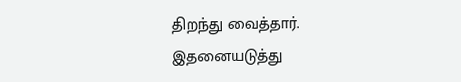திறந்து வைத்தார். இதனையடுத்து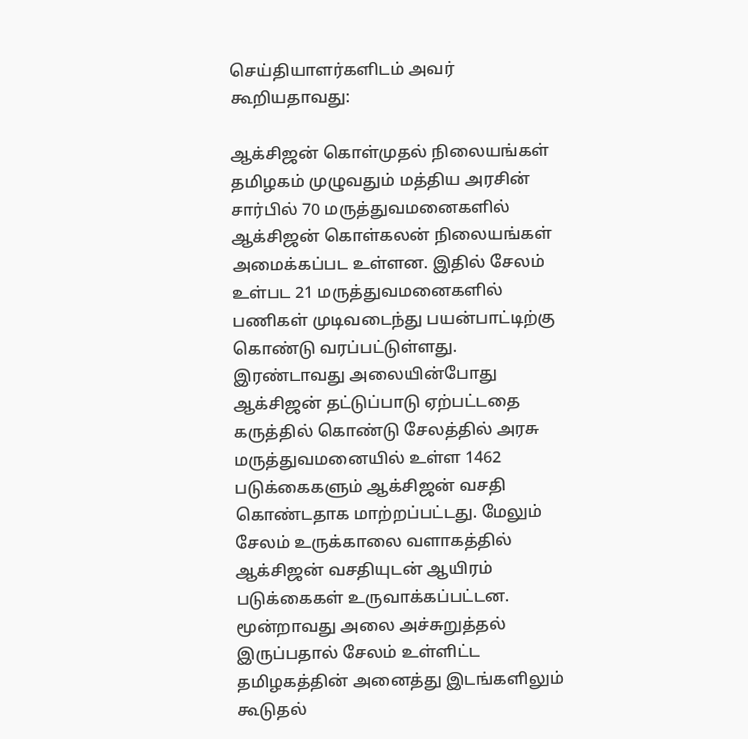செய்தியாளர்களிடம் அவர் கூறியதாவது:

ஆக்சிஜன் கொள்முதல் நிலையங்கள்
தமிழகம் முழுவதும் மத்திய அரசின் சார்பில் 70 மருத்துவமனைகளில் ஆக்சிஜன் கொள்கலன் நிலையங்கள் அமைக்கப்பட உள்ளன. இதில் சேலம் உள்பட 21 மருத்துவமனைகளில் பணிகள் முடிவடைந்து பயன்பாட்டிற்கு கொண்டு வரப்பட்டுள்ளது. இரண்டாவது அலையின்போது ஆக்சிஜன் தட்டுப்பாடு ஏற்பட்டதை கருத்தில் கொண்டு சேலத்தில் அரசு மருத்துவமனையில் உள்ள 1462 படுக்கைகளும் ஆக்சிஜன் வசதி கொண்டதாக மாற்றப்பட்டது. மேலும் சேலம் உருக்காலை வளாகத்தில் ஆக்சிஜன் வசதியுடன் ஆயிரம் படுக்கைகள் உருவாக்கப்பட்டன. மூன்றாவது அலை அச்சுறுத்தல் இருப்பதால் சேலம் உள்ளிட்ட தமிழகத்தின் அனைத்து இடங்களிலும் கூடுதல்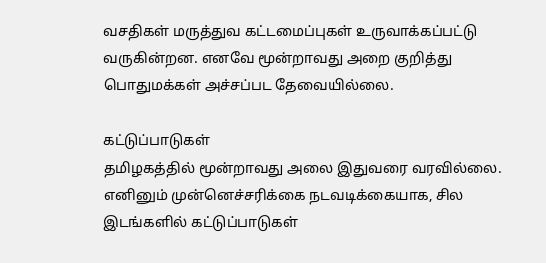வசதிகள் மருத்துவ கட்டமைப்புகள் உருவாக்கப்பட்டு வருகின்றன. எனவே மூன்றாவது அறை குறித்து பொதுமக்கள் அச்சப்பட தேவையில்லை.

கட்டுப்பாடுகள்
தமிழகத்தில் மூன்றாவது அலை இதுவரை வரவில்லை. எனினும் முன்னெச்சரிக்கை நடவடிக்கையாக, சில இடங்களில் கட்டுப்பாடுகள்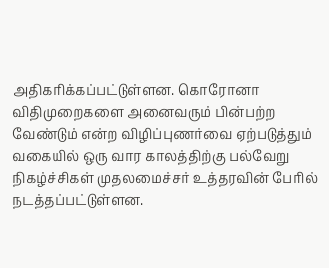அதிகரிக்கப்பட்டுள்ளன. கொரோனா விதிமுறைகளை அனைவரும் பின்பற்ற வேண்டும் என்ற விழிப்புணர்வை ஏற்படுத்தும் வகையில் ஒரு வார காலத்திற்கு பல்வேறு நிகழ்ச்சிகள் முதலமைச்சர் உத்தரவின் பேரில் நடத்தப்பட்டுள்ளன.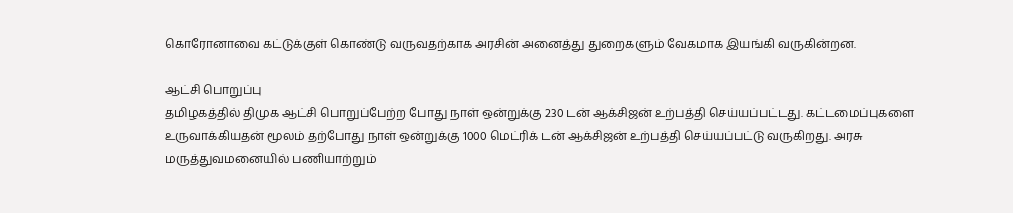கொரோனாவை கட்டுக்குள் கொண்டு வருவதற்காக அரசின் அனைத்து துறைகளும் வேகமாக இயங்கி வருகின்றன.

ஆட்சி பொறுப்பு
தமிழகத்தில் திமுக ஆட்சி பொறுப்பேற்ற போது நாள் ஒன்றுக்கு 230 டன் ஆக்சிஜன் உற்பத்தி செய்யப்பட்டது. கட்டமைப்புகளை உருவாக்கியதன் மூலம் தற்போது நாள் ஒன்றுக்கு 1000 மெட்ரிக் டன் ஆக்சிஜன் உற்பத்தி செய்யப்பட்டு வருகிறது. அரசு மருத்துவமனையில் பணியாற்றும்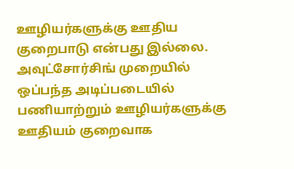ஊழியர்களுக்கு ஊதிய குறைபாடு என்பது இல்லை. அவுட்சோர்சிங் முறையில் ஒப்பந்த அடிப்படையில் பணியாற்றும் ஊழியர்களுக்கு ஊதியம் குறைவாக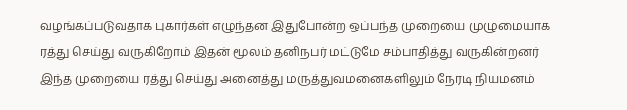வழங்கப்படுவதாக புகார்கள் எழுந்தன இதுபோன்ற ஒப்பந்த முறையை முழுமையாக ரத்து செய்து வருகிறோம் இதன் மூலம் தனிநபர் மட்டுமே சம்பாதித்து வருகின்றனர் இந்த முறையை ரத்து செய்து அனைத்து மருத்துவமனைகளிலும் நேரடி நியமனம்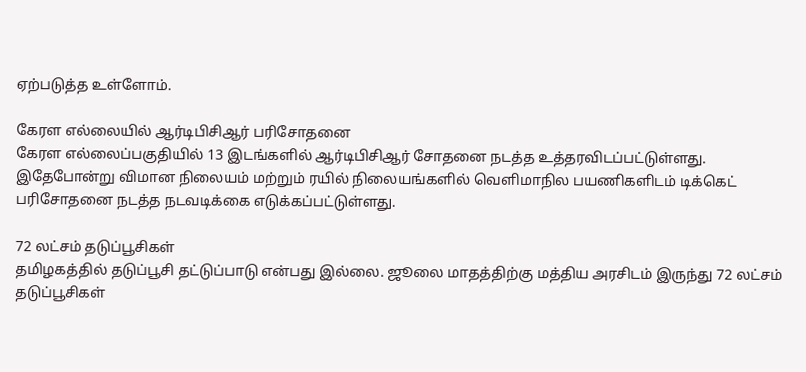ஏற்படுத்த உள்ளோம்.

கேரள எல்லையில் ஆர்டிபிசிஆர் பரிசோதனை
கேரள எல்லைப்பகுதியில் 13 இடங்களில் ஆர்டிபிசிஆர் சோதனை நடத்த உத்தரவிடப்பட்டுள்ளது. இதேபோன்று விமான நிலையம் மற்றும் ரயில் நிலையங்களில் வெளிமாநில பயணிகளிடம் டிக்கெட் பரிசோதனை நடத்த நடவடிக்கை எடுக்கப்பட்டுள்ளது.

72 லட்சம் தடுப்பூசிகள்
தமிழகத்தில் தடுப்பூசி தட்டுப்பாடு என்பது இல்லை. ஜூலை மாதத்திற்கு மத்திய அரசிடம் இருந்து 72 லட்சம் தடுப்பூசிகள்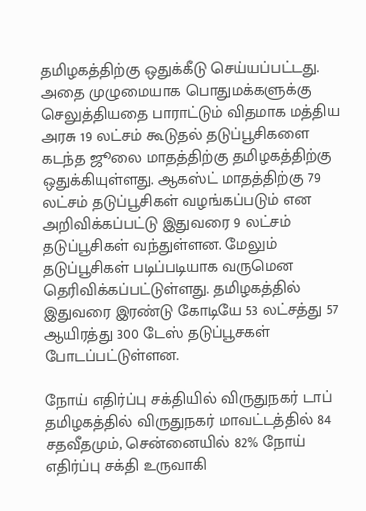தமிழகத்திற்கு ஒதுக்கீடு செய்யப்பட்டது. அதை முழுமையாக பொதுமக்களுக்கு செலுத்தியதை பாராட்டும் விதமாக மத்திய அரசு 19 லட்சம் கூடுதல் தடுப்பூசிகளை கடந்த ஜூலை மாதத்திற்கு தமிழகத்திற்கு ஒதுக்கியுள்ளது. ஆகஸ்ட் மாதத்திற்கு 79 லட்சம் தடுப்பூசிகள் வழங்கப்படும் என அறிவிக்கப்பட்டு இதுவரை 9 லட்சம் தடுப்பூசிகள் வந்துள்ளன. மேலும் தடுப்பூசிகள் படிப்படியாக வருமென தெரிவிக்கப்பட்டுள்ளது. தமிழகத்தில் இதுவரை இரண்டு கோடியே 53 லட்சத்து 57 ஆயிரத்து 300 டேஸ் தடுப்பூசகள் போடப்பட்டுள்ளன.

நோய் எதிர்ப்பு சக்தியில் விருதுநகர் டாப்
தமிழகத்தில் விருதுநகர் மாவட்டத்தில் 84 சதவீதமும், சென்னையில் 82% நோய் எதிர்ப்பு சக்தி உருவாகி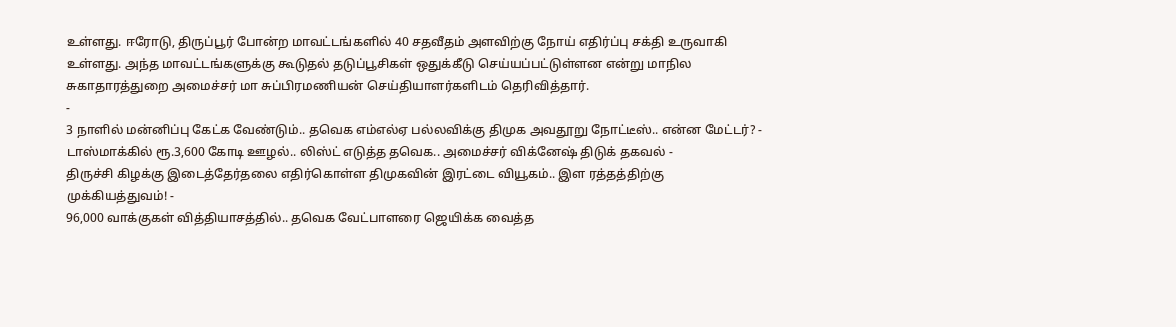உள்ளது. ஈரோடு, திருப்பூர் போன்ற மாவட்டங்களில் 40 சதவீதம் அளவிற்கு நோய் எதிர்ப்பு சக்தி உருவாகி உள்ளது. அந்த மாவட்டங்களுக்கு கூடுதல் தடுப்பூசிகள் ஒதுக்கீடு செய்யப்பட்டுள்ளன என்று மாநில சுகாதாரத்துறை அமைச்சர் மா சுப்பிரமணியன் செய்தியாளர்களிடம் தெரிவித்தார்.
-
3 நாளில் மன்னிப்பு கேட்க வேண்டும்.. தவெக எம்எல்ஏ பல்லவிக்கு திமுக அவதூறு நோட்டீஸ்.. என்ன மேட்டர்? -
டாஸ்மாக்கில் ரூ.3,600 கோடி ஊழல்.. லிஸ்ட் எடுத்த தவெக.. அமைச்சர் விக்னேஷ் திடுக் தகவல் -
திருச்சி கிழக்கு இடைத்தேர்தலை எதிர்கொள்ள திமுகவின் இரட்டை வியூகம்.. இள ரத்தத்திற்கு முக்கியத்துவம்! -
96,000 வாக்குகள் வித்தியாசத்தில்.. தவெக வேட்பாளரை ஜெயிக்க வைத்த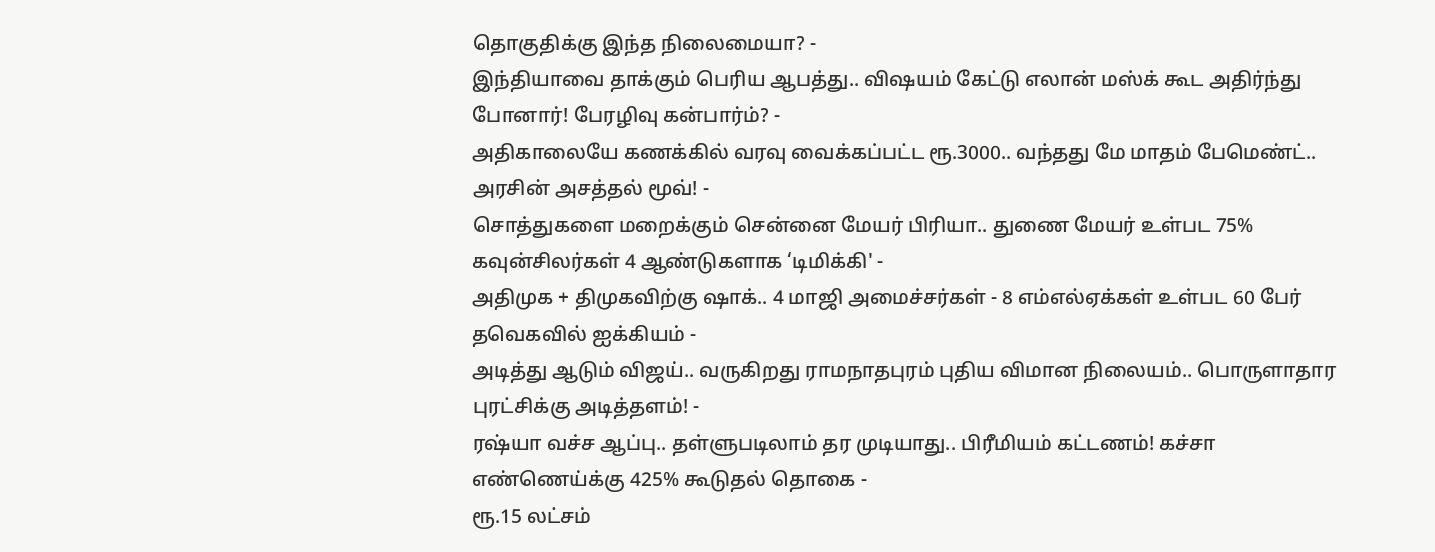தொகுதிக்கு இந்த நிலைமையா? -
இந்தியாவை தாக்கும் பெரிய ஆபத்து.. விஷயம் கேட்டு எலான் மஸ்க் கூட அதிர்ந்து போனார்! பேரழிவு கன்பார்ம்? -
அதிகாலையே கணக்கில் வரவு வைக்கப்பட்ட ரூ.3000.. வந்தது மே மாதம் பேமெண்ட்.. அரசின் அசத்தல் மூவ்! -
சொத்துகளை மறைக்கும் சென்னை மேயர் பிரியா.. துணை மேயர் உள்பட 75% கவுன்சிலர்கள் 4 ஆண்டுகளாக ‘டிமிக்கி' -
அதிமுக + திமுகவிற்கு ஷாக்.. 4 மாஜி அமைச்சர்கள் - 8 எம்எல்ஏக்கள் உள்பட 60 பேர் தவெகவில் ஐக்கியம் -
அடித்து ஆடும் விஜய்.. வருகிறது ராமநாதபுரம் புதிய விமான நிலையம்.. பொருளாதார புரட்சிக்கு அடித்தளம்! -
ரஷ்யா வச்ச ஆப்பு.. தள்ளுபடிலாம் தர முடியாது.. பிரீமியம் கட்டணம்! கச்சா எண்ணெய்க்கு 425% கூடுதல் தொகை -
ரூ.15 லட்சம்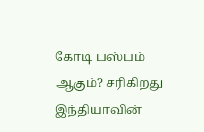கோடி பஸ்பம் ஆகும்? சரிகிறது இந்தியாவின்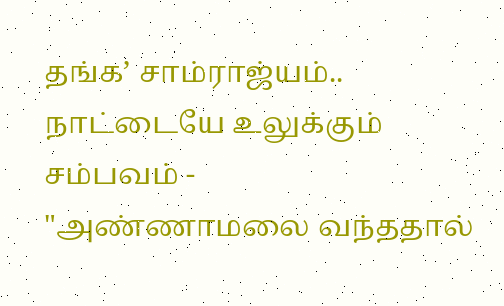தங்க’ சாம்ராஜ்யம்.. நாட்டையே உலுக்கும் சம்பவம் -
"அண்ணாமலை வந்ததால்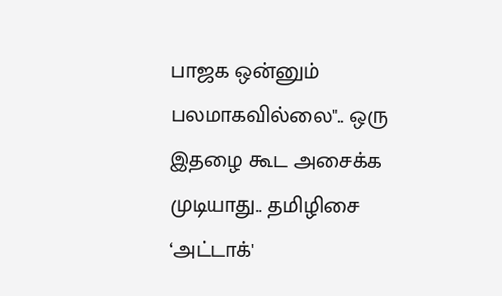பாஜக ஒன்னும் பலமாகவில்லை".. ஒரு இதழை கூட அசைக்க முடியாது.. தமிழிசை ‘அட்டாக்'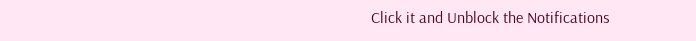Click it and Unblock the Notifications